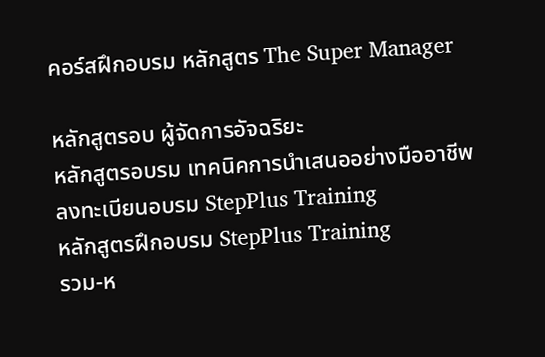คอร์สฝึกอบรม หลักสูตร The Super Manager

หลักสูตรอบ ผู้จัดการอัจฉริยะ
หลักสูตรอบรม เทคนิคการนำเสนออย่างมืออาชีพ
ลงทะเบียนอบรม StepPlus Training
หลักสูตรฝึกอบรม StepPlus Training
รวม-ห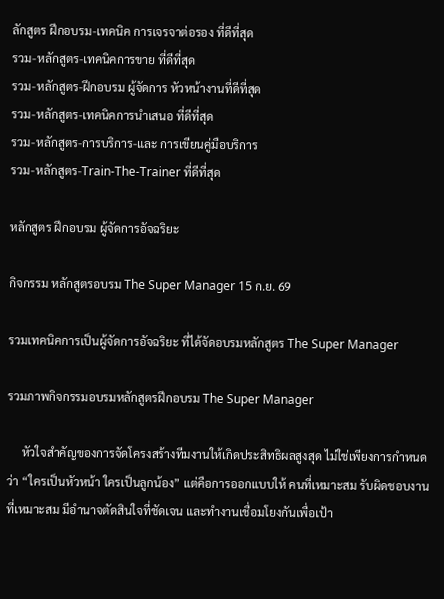ลักสูตร ฝึกอบรม-เทคนิค การเจรจาต่อรอง ที่ดีที่สุด
รวม-หลักสูตร-เทคนิคการขาย ที่ดีที่สุด
รวม-หลักสูตร-ฝึกอบรม ผู้จัดการ หัวหน้างานที่ดีที่สุด
รวม-หลักสูตร-เทคนิคการนำเสนอ ที่ดีที่สุด
รวม-หลักสูตร-การบริการ-และ การเขียนคู่มือบริการ
รวม-หลักสูตร-Train-The-Trainer ที่ดีที่สุด

หลักสูตร ฝึกอบรม ผู้จัดการอัจฉริยะ

กิจกรรม หลักสูตรอบรม The Super Manager 15 ก.ย. 69

รวมเทคนิคการเป็นผู้จัดการอัจฉริยะ ที่ได้จัดอบรมหลักสูตร The Super Manager

รวมภาพกิจกรรมอบรมหลักสูตรฝึกอบรม The Super Manager

     หัวใจสำคัญของการจัดโครงสร้างทีมงานให้เกิดประสิทธิผลสูงสุด ไม่ใช่เพียงการกำหนดว่า “ใครเป็นหัวหน้า ใครเป็นลูกน้อง” แต่คือการออกแบบให้ คนที่เหมาะสม รับผิดชอบงานที่เหมาะสม มีอำนาจตัดสินใจที่ชัดเจน และทำงานเชื่อมโยงกันเพื่อเป้า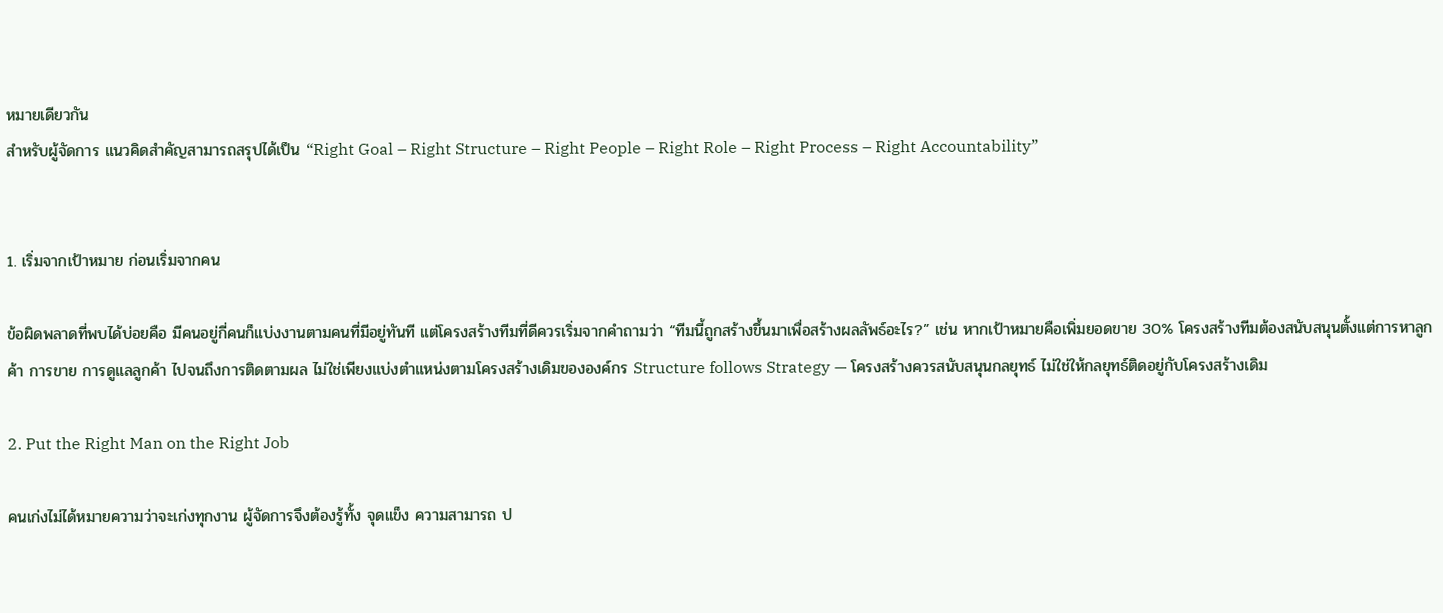หมายเดียวกัน
สำหรับผู้จัดการ แนวคิดสำคัญสามารถสรุปได้เป็น “Right Goal – Right Structure – Right People – Right Role – Right Process – Right Accountability”


1. เริ่มจากเป้าหมาย ก่อนเริ่มจากคน

ข้อผิดพลาดที่พบได้บ่อยคือ มีคนอยู่กี่คนก็แบ่งงานตามคนที่มีอยู่ทันที แต่โครงสร้างทีมที่ดีควรเริ่มจากคำถามว่า “ทีมนี้ถูกสร้างขึ้นมาเพื่อสร้างผลลัพธ์อะไร?” เช่น หากเป้าหมายคือเพิ่มยอดขาย 30% โครงสร้างทีมต้องสนับสนุนตั้งแต่การหาลูกค้า การขาย การดูแลลูกค้า ไปจนถึงการติดตามผล ไม่ใช่เพียงแบ่งตำแหน่งตามโครงสร้างเดิมขององค์กร Structure follows Strategy — โครงสร้างควรสนับสนุนกลยุทธ์ ไม่ใช่ให้กลยุทธ์ติดอยู่กับโครงสร้างเดิม

2. Put the Right Man on the Right Job

คนเก่งไม่ได้หมายความว่าจะเก่งทุกงาน ผู้จัดการจึงต้องรู้ทั้ง จุดแข็ง ความสามารถ ป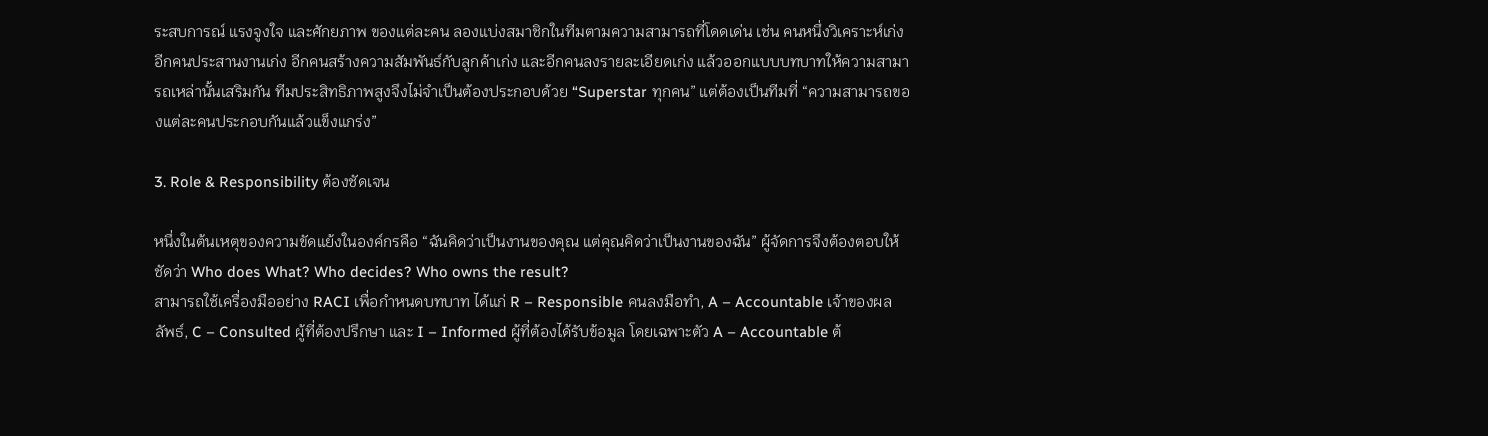ระสบการณ์ แรงจูงใจ และศักยภาพ ของแต่ละคน ลองแบ่งสมาชิกในทีมตามความสามารถที่โดดเด่น เช่น คนหนึ่งวิเคราะห์เก่ง อีกคนประสานงานเก่ง อีกคนสร้างความสัมพันธ์กับลูกค้าเก่ง และอีกคนลงรายละเอียดเก่ง แล้วออกแบบบทบาทให้ความสามารถเหล่านั้นเสริมกัน ทีมประสิทธิภาพสูงจึงไม่จำเป็นต้องประกอบด้วย “Superstar ทุกคน” แต่ต้องเป็นทีมที่ “ความสามารถของแต่ละคนประกอบกันแล้วแข็งแกร่ง”

3. Role & Responsibility ต้องชัดเจน

หนึ่งในต้นเหตุของความขัดแย้งในองค์กรคือ “ฉันคิดว่าเป็นงานของคุณ แต่คุณคิดว่าเป็นงานของฉัน” ผู้จัดการจึงต้องตอบให้ชัดว่า Who does What? Who decides? Who owns the result?
สามารถใช้เครื่องมืออย่าง RACI เพื่อกำหนดบทบาท ได้แก่ R – Responsible คนลงมือทำ, A – Accountable เจ้าของผลลัพธ์, C – Consulted ผู้ที่ต้องปรึกษา และ I – Informed ผู้ที่ต้องได้รับข้อมูล โดยเฉพาะตัว A – Accountable ต้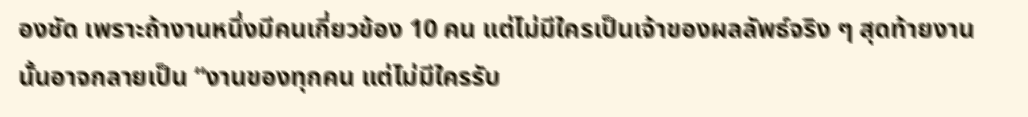องชัด เพราะถ้างานหนึ่งมีคนเกี่ยวข้อง 10 คน แต่ไม่มีใครเป็นเจ้าของผลลัพธ์จริง ๆ สุดท้ายงานนั้นอาจกลายเป็น “งานของทุกคน แต่ไม่มีใครรับ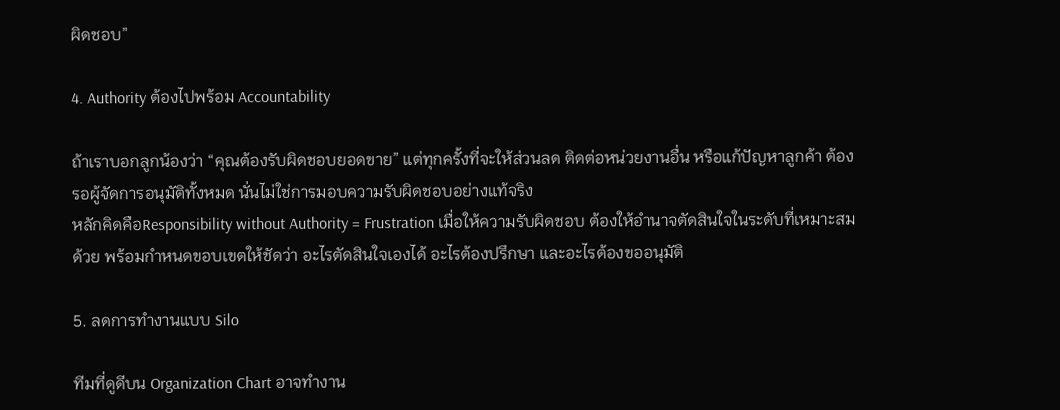ผิดชอบ”

4. Authority ต้องไปพร้อม Accountability

ถ้าเราบอกลูกน้องว่า “คุณต้องรับผิดชอบยอดขาย” แต่ทุกครั้งที่จะให้ส่วนลด ติดต่อหน่วยงานอื่น หรือแก้ปัญหาลูกค้า ต้องรอผู้จัดการอนุมัติทั้งหมด นั่นไม่ใช่การมอบความรับผิดชอบอย่างแท้จริง
หลักคิดคือResponsibility without Authority = Frustration เมื่อให้ความรับผิดชอบ ต้องให้อำนาจตัดสินใจในระดับที่เหมาะสมด้วย พร้อมกำหนดขอบเขตให้ชัดว่า อะไรตัดสินใจเองได้ อะไรต้องปรึกษา และอะไรต้องขออนุมัติ

5. ลดการทำงานแบบ Silo

ทีมที่ดูดีบน Organization Chart อาจทำงาน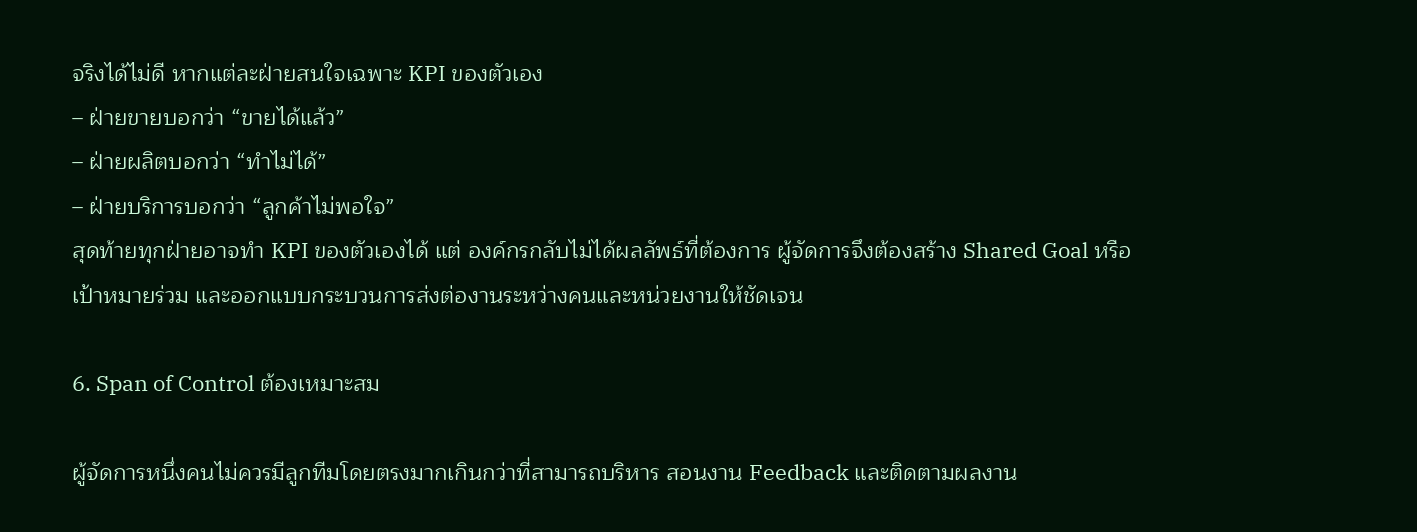จริงได้ไม่ดี หากแต่ละฝ่ายสนใจเฉพาะ KPI ของตัวเอง
– ฝ่ายขายบอกว่า “ขายได้แล้ว”
– ฝ่ายผลิตบอกว่า “ทำไม่ได้”
– ฝ่ายบริการบอกว่า “ลูกค้าไม่พอใจ”
สุดท้ายทุกฝ่ายอาจทำ KPI ของตัวเองได้ แต่ องค์กรกลับไม่ได้ผลลัพธ์ที่ต้องการ ผู้จัดการจึงต้องสร้าง Shared Goal หรือเป้าหมายร่วม และออกแบบกระบวนการส่งต่องานระหว่างคนและหน่วยงานให้ชัดเจน

6. Span of Control ต้องเหมาะสม

ผู้จัดการหนึ่งคนไม่ควรมีลูกทีมโดยตรงมากเกินกว่าที่สามารถบริหาร สอนงาน Feedback และติดตามผลงาน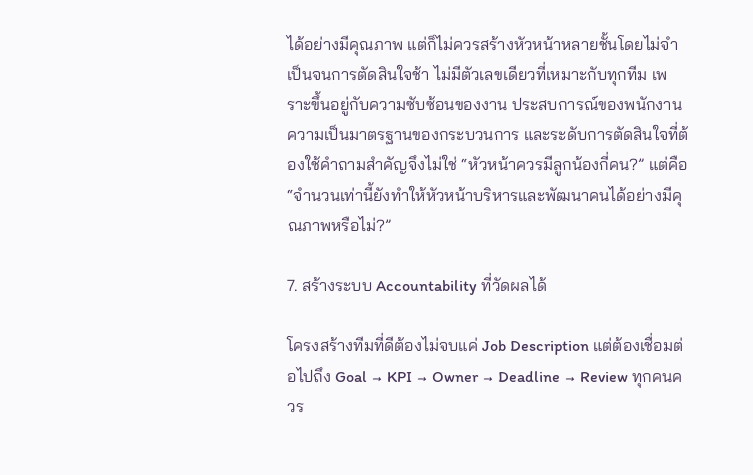ได้อย่างมีคุณภาพ แต่ก็ไม่ควรสร้างหัวหน้าหลายชั้นโดยไม่จำเป็นจนการตัดสินใจช้า ไม่มีตัวเลขเดียวที่เหมาะกับทุกทีม เพราะขึ้นอยู่กับความซับซ้อนของงาน ประสบการณ์ของพนักงาน ความเป็นมาตรฐานของกระบวนการ และระดับการตัดสินใจที่ต้องใช้คำถามสำคัญจึงไม่ใช่ “หัวหน้าควรมีลูกน้องกี่คน?” แต่คือ “จำนวนเท่านี้ยังทำให้หัวหน้าบริหารและพัฒนาคนได้อย่างมีคุณภาพหรือไม่?”

7. สร้างระบบ Accountability ที่วัดผลได้

โครงสร้างทีมที่ดีต้องไม่จบแค่ Job Description แต่ต้องเชื่อมต่อไปถึง Goal → KPI → Owner → Deadline → Review ทุกคนควร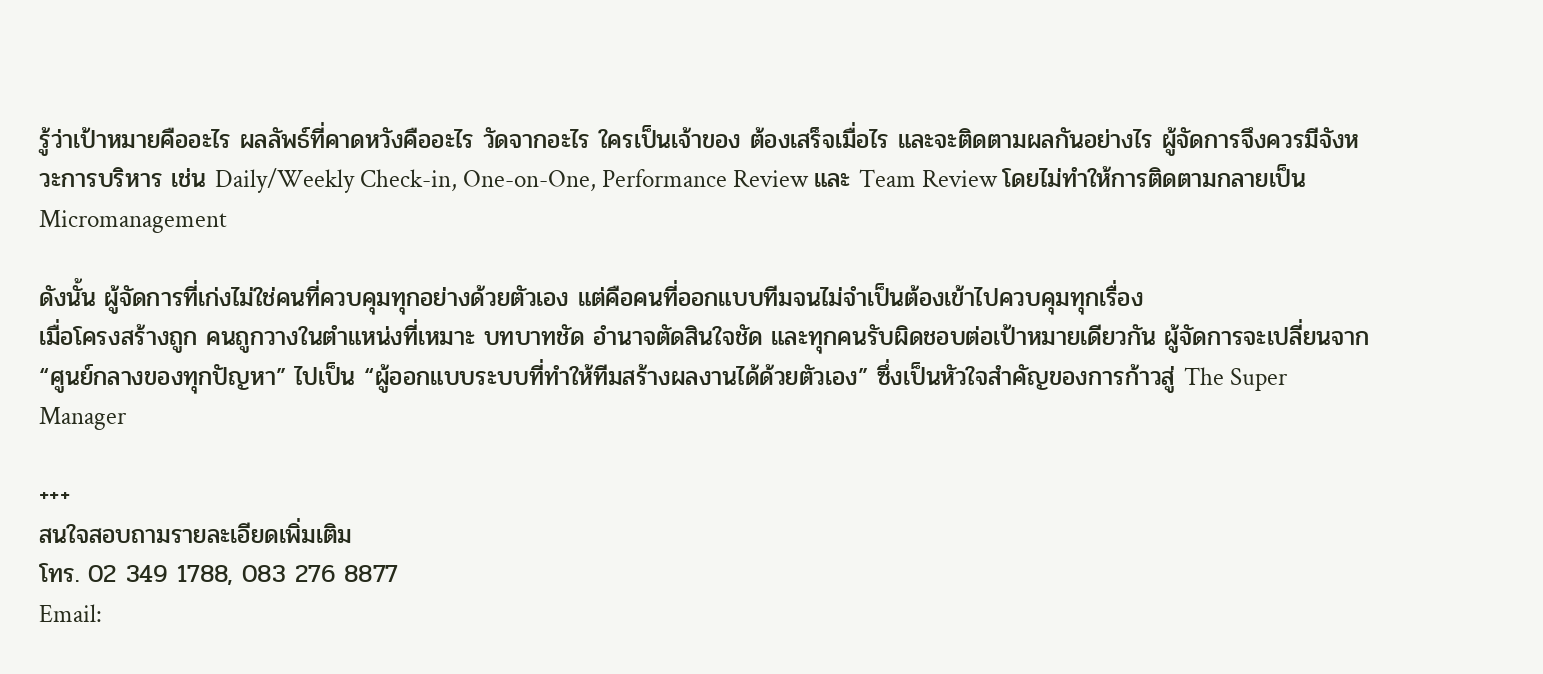รู้ว่าเป้าหมายคืออะไร ผลลัพธ์ที่คาดหวังคืออะไร วัดจากอะไร ใครเป็นเจ้าของ ต้องเสร็จเมื่อไร และจะติดตามผลกันอย่างไร ผู้จัดการจึงควรมีจังหวะการบริหาร เช่น Daily/Weekly Check-in, One-on-One, Performance Review และ Team Review โดยไม่ทำให้การติดตามกลายเป็น Micromanagement

ดังนั้น ผู้จัดการที่เก่งไม่ใช่คนที่ควบคุมทุกอย่างด้วยตัวเอง แต่คือคนที่ออกแบบทีมจนไม่จำเป็นต้องเข้าไปควบคุมทุกเรื่อง
เมื่อโครงสร้างถูก คนถูกวางในตำแหน่งที่เหมาะ บทบาทชัด อำนาจตัดสินใจชัด และทุกคนรับผิดชอบต่อเป้าหมายเดียวกัน ผู้จัดการจะเปลี่ยนจาก “ศูนย์กลางของทุกปัญหา” ไปเป็น “ผู้ออกแบบระบบที่ทำให้ทีมสร้างผลงานได้ด้วยตัวเอง” ซึ่งเป็นหัวใจสำคัญของการก้าวสู่ The Super Manager

+++
สนใจสอบถามรายละเอียดเพิ่มเติม
โทร. 02 349 1788, 083 276 8877
Email: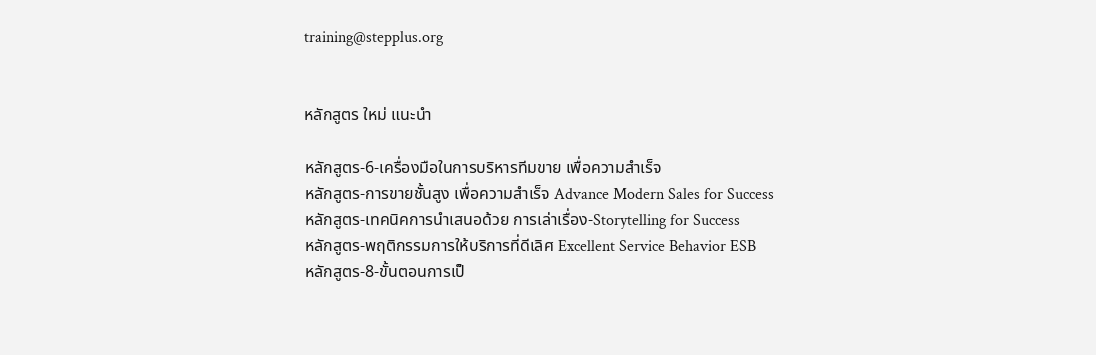training@stepplus.org


หลักสูตร ใหม่ แนะนำ

หลักสูตร-6-เครื่องมือในการบริหารทีมขาย เพื่อความสำเร็จ
หลักสูตร-การขายชั้นสูง เพื่อความสำเร็จ Advance Modern Sales for Success
หลักสูตร-เทคนิคการนำเสนอด้วย การเล่าเรื่อง-Storytelling for Success
หลักสูตร-พฤติกรรมการให้บริการที่ดีเลิศ Excellent Service Behavior ESB
หลักสูตร-8-ขั้นตอนการเป็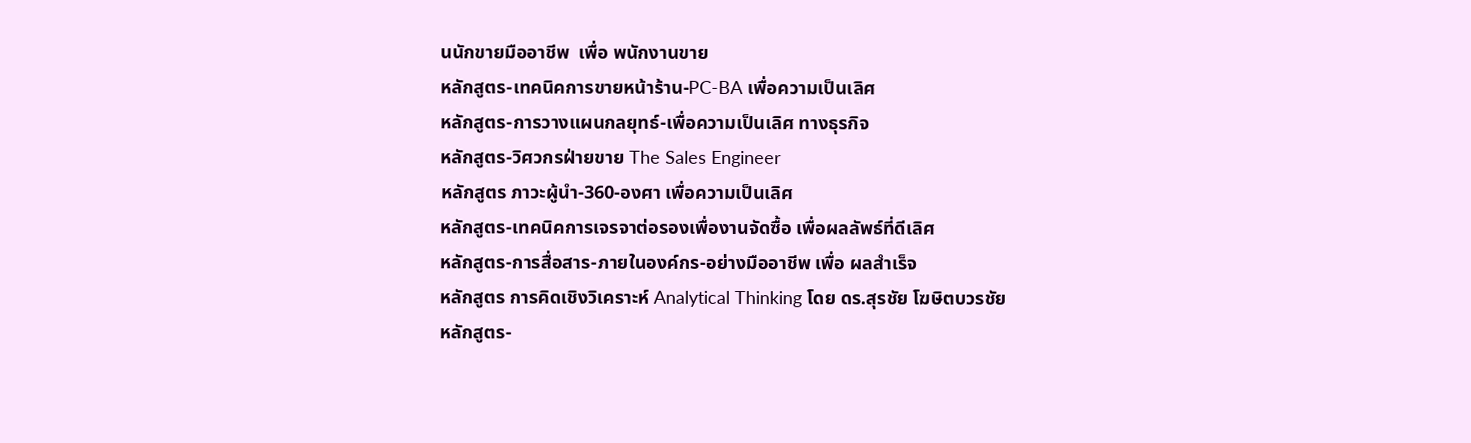นนักขายมืออาชีพ  เพื่อ พนักงานขาย
หลักสูตร-เทคนิคการขายหน้าร้าน-PC-BA เพื่อความเป็นเลิศ
หลักสูตร-การวางแผนกลยุทธ์-เพื่อความเป็นเลิศ ทางธุรกิจ
หลักสูตร-วิศวกรฝ่ายขาย The Sales Engineer
หลักสูตร ภาวะผู้นำ-360-องศา เพื่อความเป็นเลิศ
หลักสูตร-เทคนิคการเจรจาต่อรองเพื่องานจัดซื้อ เพื่อผลลัพธ์ที่ดีเลิศ
หลักสูตร-การสื่อสาร-ภายในองค์กร-อย่างมืออาชีพ เพื่อ ผลสำเร็จ
หลักสูตร การคิดเชิงวิเคราะห์ Analytical Thinking โดย ดร.สุรชัย โฆษิตบวรชัย
หลักสูตร-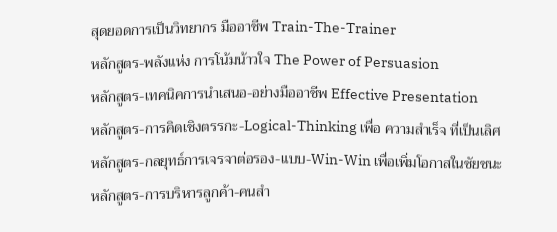สุดยอดการเป็นวิทยากร มืออาชีพ Train-The-Trainer
หลักสูตร-พลังแห่ง การโน้มน้าวใจ The Power of Persuasion
หลักสูตร-เทคนิคการนำเสนอ-อย่างมืออาชีพ Effective Presentation
หลักสูตร-การคิดเชิงตรรกะ-Logical-Thinking เพื่อ ความสำเร็จ ที่เป็นเลิศ
หลักสูตร-กลยุทธ์การเจรจาต่อรอง-แบบ-Win-Win เพื่อเพิ่มโอกาสในชัยชนะ
หลักสูตร-การบริหารลูกค้า-คนสำ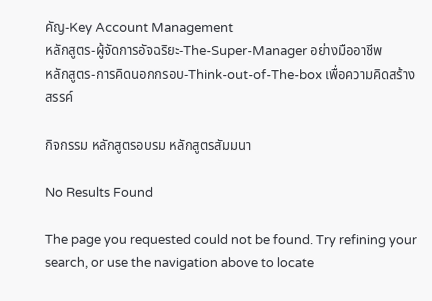คัญ-Key Account Management
หลักสูตร-ผู้จัดการอัจฉริยะ-The-Super-Manager อย่างมืออาชีพ
หลักสูตร-การคิดนอกกรอบ-Think-out-of-The-box เพื่อความคิดสร้างสรรค์

กิจกรรม หลักสูตรอบรม หลักสูตรสัมมนา

No Results Found

The page you requested could not be found. Try refining your search, or use the navigation above to locate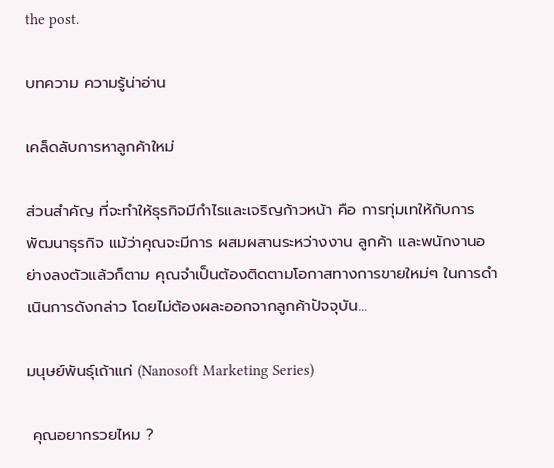the post.

บทความ ความรู้น่าอ่าน

เคล็ดลับการหาลูกค้าใหม่

ส่วนสำคัญ ที่จะทำให้ธุรกิจมีกำไรและเจริญก้าวหน้า คือ การทุ่มเทให้กับการ พัฒนาธุรกิจ แม้ว่าคุณจะมีการ ผสมผสานระหว่างงาน ลูกค้า และพนักงานอย่างลงตัวแล้วก็ตาม คุณจำเป็นต้องติดตามโอกาสทางการขายใหม่ๆ ในการดำเนินการดังกล่าว โดยไม่ต้องผละออกจากลูกค้าปัจจุบัน...

มนุษย์พันธุ์เถ้าแก่ (Nanosoft Marketing Series)

 คุณอยากรวยไหม ?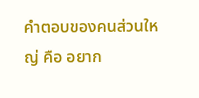คำตอบของคนส่วนใหญ่ คือ อยาก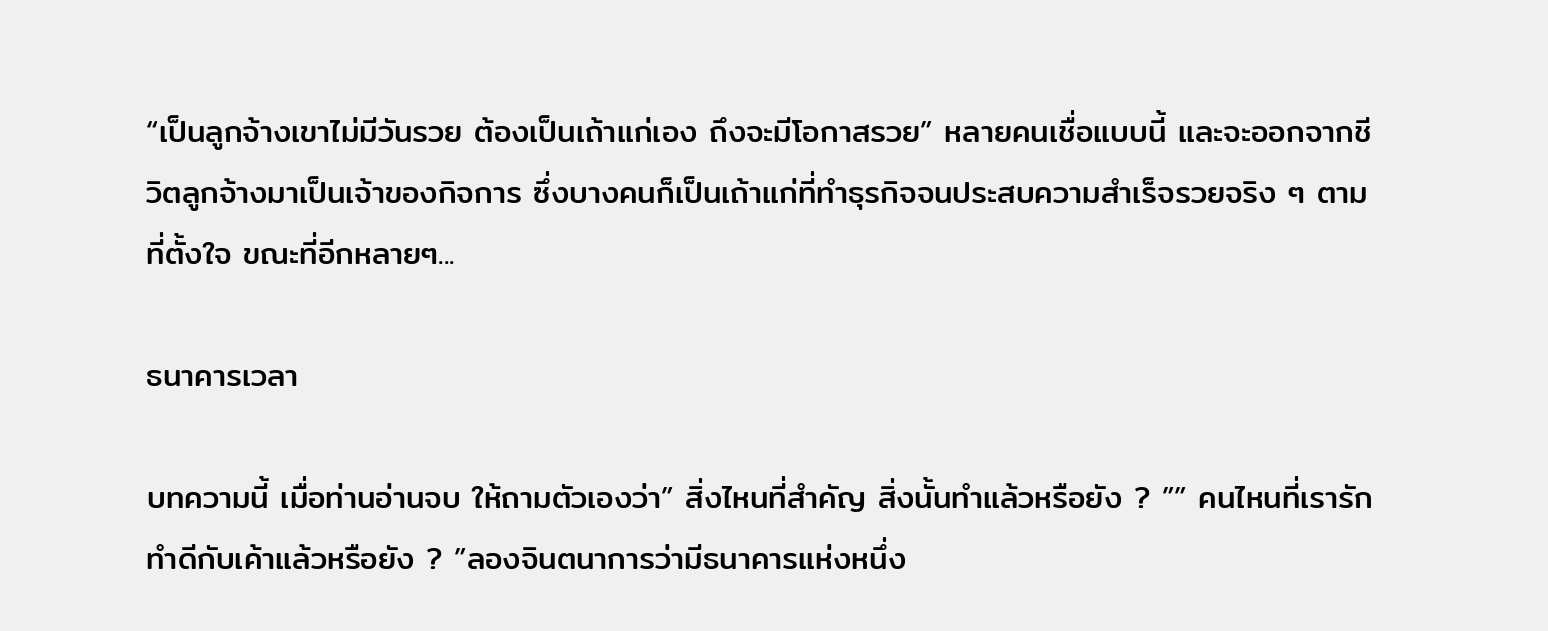“เป็นลูกจ้างเขาไม่มีวันรวย ต้องเป็นเถ้าแก่เอง ถึงจะมีโอกาสรวย” หลายคนเชื่อแบบนี้ และจะออกจากชีวิตลูกจ้างมาเป็นเจ้าของกิจการ ซึ่งบางคนก็เป็นเถ้าแก่ที่ทำธุรกิจจนประสบความสำเร็จรวยจริง ๆ ตามที่ตั้งใจ ขณะที่อีกหลายๆ...

ธนาคารเวลา

บทความนี้ เมื่อท่านอ่านจบ ให้ถามตัวเองว่า” สิ่งไหนที่สำคัญ สิ่งนั้นทำแล้วหรือยัง ? ”” คนไหนที่เรารัก ทำดีกับเค้าแล้วหรือยัง ? ”ลองจินตนาการว่ามีธนาคารแห่งหนึ่ง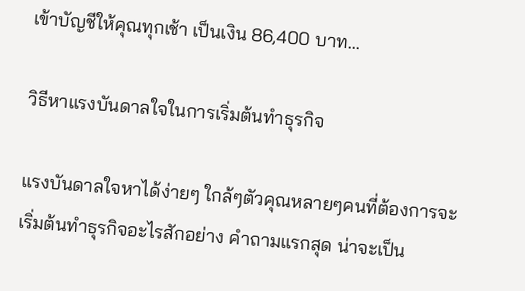เข้าบัญชีให้คุณทุกเช้า เป็นเงิน 86,400 บาท...

วิธีหาแรงบันดาลใจในการเริ่มต้นทำธุรกิจ

แรงบันดาลใจหาได้ง่ายๆ ใกล้ๆตัวคุณหลายๆคนที่ต้องการจะเริ่มต้นทำธุรกิจอะไรสักอย่าง คำถามแรกสุด น่าจะเป็น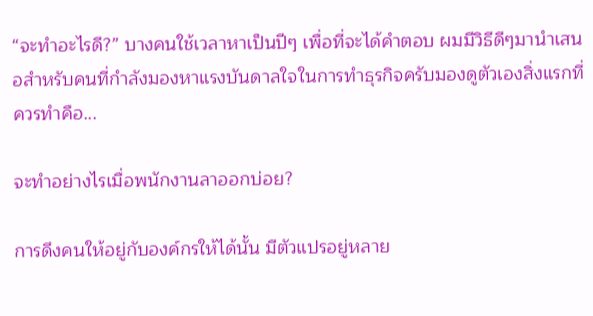“จะทำอะไรดี?” บางคนใช้เวลาหาเป็นปีๆ เพื่อที่จะได้คำตอบ ผมมีวิธีดีๆมานำเสนอสำหรับคนที่กำลังมองหาแรงบันดาลใจในการทำธุรกิจครับมองดูตัวเองสิ่งแรกที่ควรทำคือ...

จะทำอย่างไรเมื่อพนักงานลาออกบ่อย?

การดึงคนให้อยู่กับองค์กรให้ได้นั้น มีตัวแปรอยู่หลาย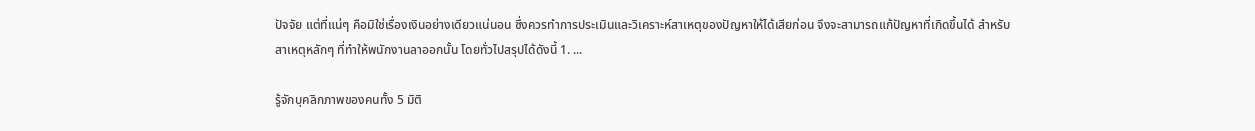ปัจจัย แต่ที่แน่ๆ คือมิใช่เรื่องเงินอย่างเดียวแน่นอน ซึ่งควรทำการประเมินและวิเคราะห์สาเหตุของปัญหาให้ได้เสียก่อน จึงจะสามารถแก้ปัญหาที่เกิดขึ้นได้ สำหรับสาเหตุหลักๆ ที่ทำให้พนักงานลาออกนั้น โดยทั่วไปสรุปได้ดังนี้ 1. ...

รู้จักบุคลิกภาพของคนทั้ง 5 มิติ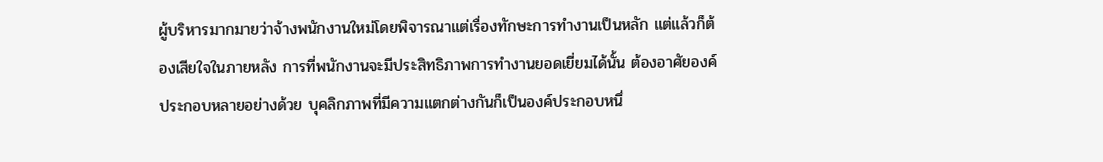ผู้บริหารมากมายว่าจ้างพนักงานใหม่โดยพิจารณาแต่เรื่องทักษะการทำงานเป็นหลัก แต่แล้วก็ต้องเสียใจในภายหลัง การที่พนักงานจะมีประสิทธิภาพการทำงานยอดเยี่ยมได้นั้น ต้องอาศัยองค์ประกอบหลายอย่างด้วย บุคลิกภาพที่มีความแตกต่างกันก็เป็นองค์ประกอบหนึ่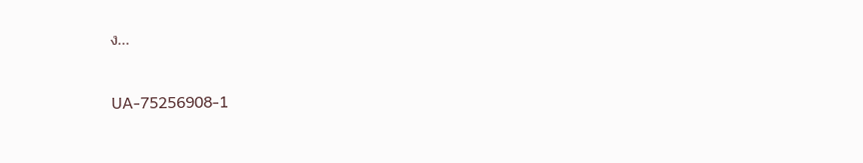ง...

UA-75256908-1